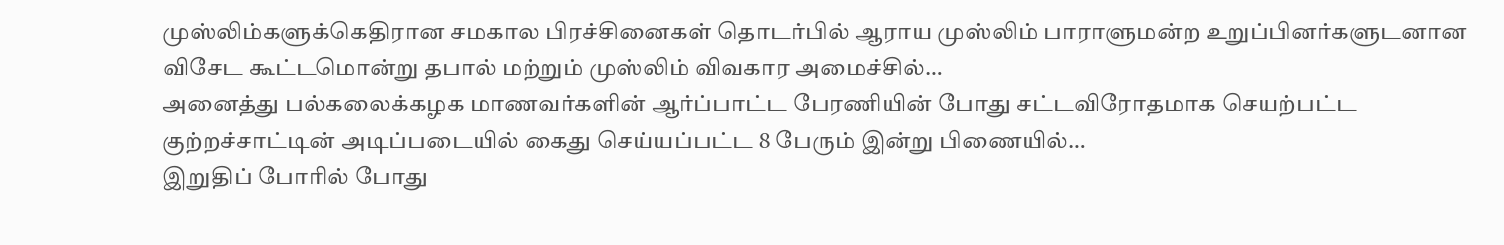முஸ்லிம்களுக்கெதிரான சமகால பிரச்சினைகள் தொடர்பில் ஆராய முஸ்லிம் பாராளுமன்ற உறுப்பினர்களுடனான விசேட கூட்டமொன்று தபால் மற்றும் முஸ்லிம் விவகார அமைச்சில்…
அனைத்து பல்கலைக்கழக மாணவர்களின் ஆர்ப்பாட்ட பேரணியின் போது சட்டவிரோதமாக செயற்பட்ட குற்றச்சாட்டின் அடிப்படையில் கைது செய்யப்பட்ட 8 பேரும் இன்று பிணையில்…
இறுதிப் போரில் போது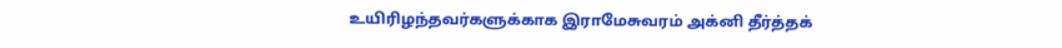உயிரிழந்தவர்களுக்காக இராமேசுவரம் அக்னி தீர்த்தக்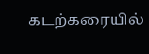கடற்கரையில்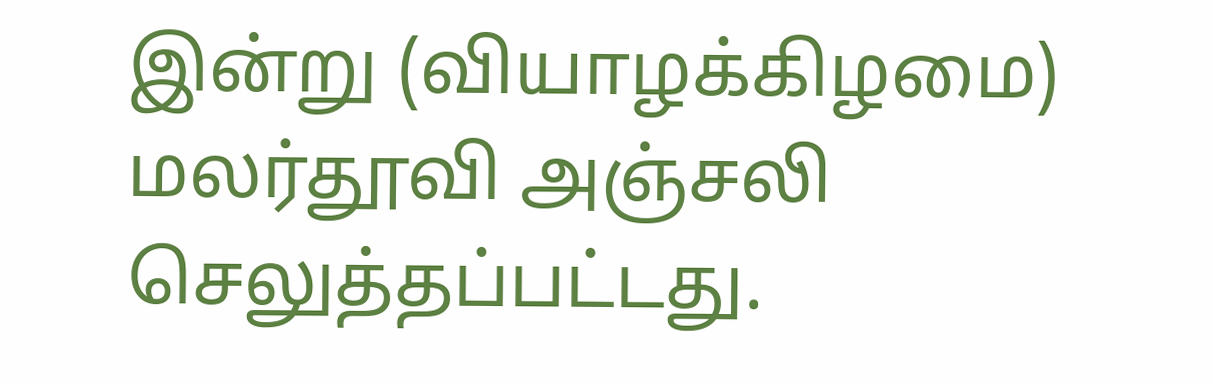இன்று (வியாழக்கிழமை) மலர்தூவி அஞ்சலி செலுத்தப்பட்டது.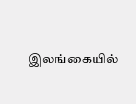இலங்கையில்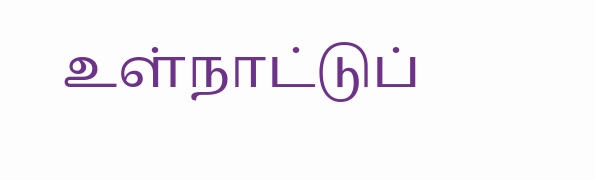உள்நாட்டுப்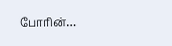போரின்…